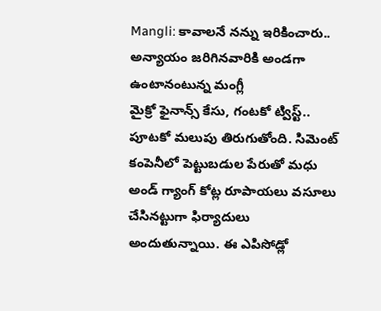Mangli: కావాలనే నన్ను ఇరికించారు.. అన్యాయం జరిగినవారికి అండగా ఉంటానంటున్న మంగ్లీ
మైక్రో ఫైనాన్స్ కేసు, గంటకో ట్విస్ట్.. పూటకో మలుపు తిరుగుతోంది. సిమెంట్ కంపెనీలో పెట్టుబడుల పేరుతో మధు అండ్ గ్యాంగ్ కోట్ల రూపాయలు వసూలు చేసినట్టుగా ఫిర్యాదులు అందుతున్నాయి. ఈ ఎపిసోడ్లో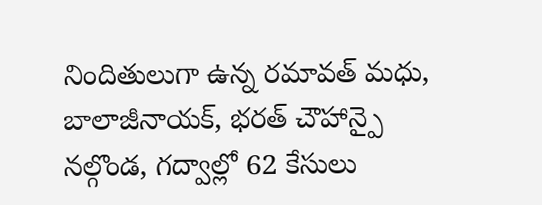నిందితులుగా ఉన్న రమావత్ మధు, బాలాజీనాయక్, భరత్ చౌహాన్పై నల్గొండ, గద్వాల్లో 62 కేసులు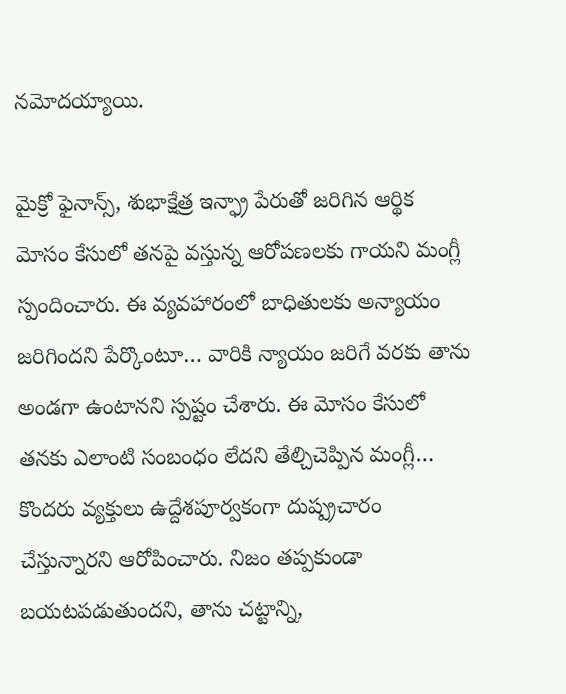నమోదయ్యాయి.

మైక్రో ఫైనాన్స్, శుభాక్షేత్ర ఇన్ఫ్రా పేరుతో జరిగిన ఆర్థిక మోసం కేసులో తనపై వస్తున్న ఆరోపణలకు గాయని మంగ్లీ స్పందించారు. ఈ వ్యవహారంలో బాధితులకు అన్యాయం జరిగిందని పేర్కొంటూ… వారికి న్యాయం జరిగే వరకు తాను అండగా ఉంటానని స్పష్టం చేశారు. ఈ మోసం కేసులో తనకు ఎలాంటి సంబంధం లేదని తేల్చిచెప్పిన మంగ్లీ… కొందరు వ్యక్తులు ఉద్దేశపూర్వకంగా దుష్ప్రచారం చేస్తున్నారని ఆరోపించారు. నిజం తప్పకుండా బయటపడుతుందని, తాను చట్టాన్ని,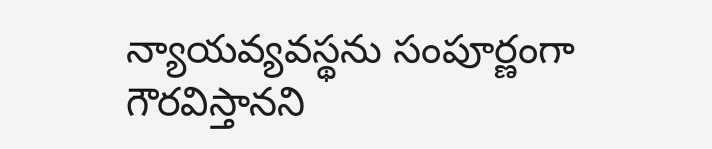న్యాయవ్యవస్థను సంపూర్ణంగా గౌరవిస్తానని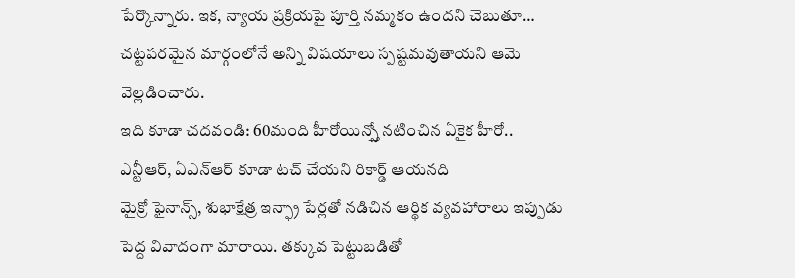పేర్కొన్నారు. ఇక, న్యాయ ప్రక్రియపై పూర్తి నమ్మకం ఉందని చెబుతూ… చట్టపరమైన మార్గంలోనే అన్ని విషయాలు స్పష్టమవుతాయని ఆమె వెల్లడించారు.
ఇది కూడా చదవండి: 60మంది హీరోయిన్స్తో నటించిన ఏకైక హీరో.. ఎన్టీఆర్, ఏఎన్ఆర్ కూడా టచ్ చేయని రికార్డ్ ఆయనది
మైక్రో ఫైనాన్స్, శుభాక్షేత్ర ఇన్ఫ్రా పేర్లతో నడిచిన ఆర్థిక వ్యవహారాలు ఇప్పుడు పెద్ద వివాదంగా మారాయి. తక్కువ పెట్టుబడితో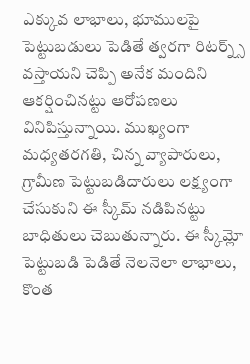ఎక్కువ లాభాలు, భూములపై పెట్టుబడులు పెడితే త్వరగా రిటర్న్స్ వస్తాయని చెప్పి అనేక మందిని ఆకర్షించినట్టు ఆరోపణలు వినిపిస్తున్నాయి. ముఖ్యంగా మధ్యతరగతి, చిన్న వ్యాపారులు, గ్రామీణ పెట్టుబడిదారులు లక్ష్యంగా చేసుకుని ఈ స్కీమ్ నడిపినట్టు బాధితులు చెబుతున్నారు. ఈ స్కీమ్లో పెట్టుబడి పెడితే నెలనెలా లాభాలు, కొంత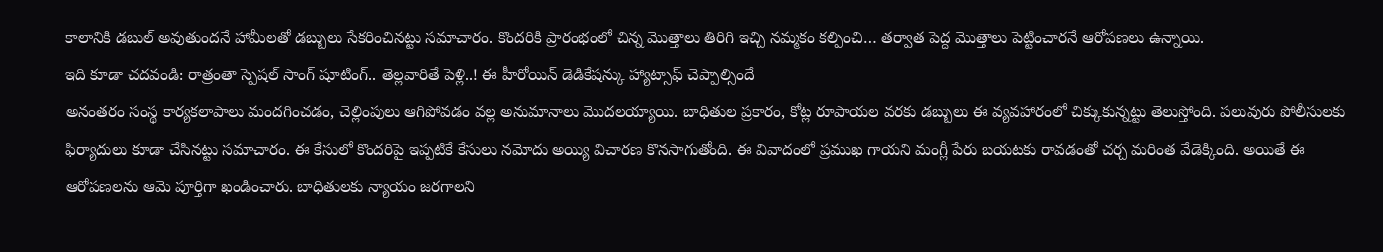కాలానికి డబుల్ అవుతుందనే హామీలతో డబ్బులు సేకరించినట్టు సమాచారం. కొందరికి ప్రారంభంలో చిన్న మొత్తాలు తిరిగి ఇచ్చి నమ్మకం కల్పించి… తర్వాత పెద్ద మొత్తాలు పెట్టించారనే ఆరోపణలు ఉన్నాయి.
ఇది కూడా చదవండి: రాత్రంతా స్పెషల్ సాంగ్ షూటింగ్.. తెల్లవారితే పెళ్లి..! ఈ హీరోయిన్ డెడికేషన్కు హ్యాట్సాఫ్ చెప్పాల్సిందే
అనంతరం సంస్థ కార్యకలాపాలు మందగించడం, చెల్లింపులు ఆగిపోవడం వల్ల అనుమానాలు మొదలయ్యాయి. బాధితుల ప్రకారం, కోట్ల రూపాయల వరకు డబ్బులు ఈ వ్యవహారంలో చిక్కుకున్నట్టు తెలుస్తోంది. పలువురు పోలీసులకు ఫిర్యాదులు కూడా చేసినట్టు సమాచారం. ఈ కేసులో కొందరిపై ఇప్పటికే కేసులు నమోదు అయ్యి విచారణ కొనసాగుతోంది. ఈ వివాదంలో ప్రముఖ గాయని మంగ్లీ పేరు బయటకు రావడంతో చర్చ మరింత వేడెక్కింది. అయితే ఈ ఆరోపణలను ఆమె పూర్తిగా ఖండించారు. బాధితులకు న్యాయం జరగాలని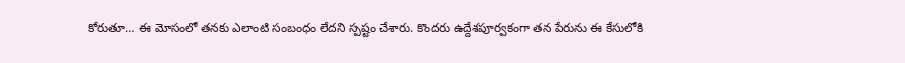కోరుతూ… ఈ మోసంలో తనకు ఎలాంటి సంబంధం లేదని స్పష్టం చేశారు. కొందరు ఉద్దేశపూర్వకంగా తన పేరును ఈ కేసులోకి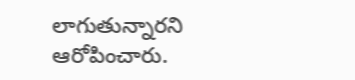లాగుతున్నారని ఆరోపించారు.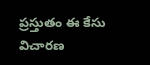ప్రస్తుతం ఈ కేసు విచారణ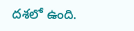దశలో ఉంది.